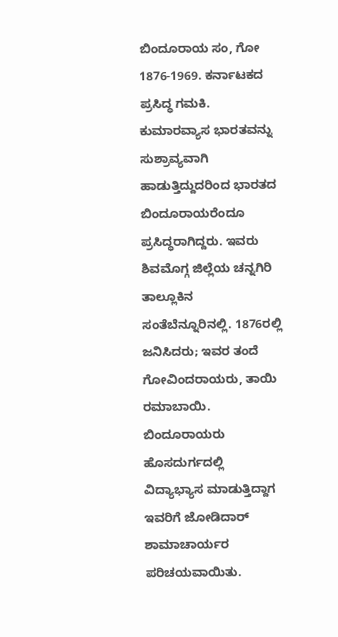ಬಿಂದೂರಾಯ ಸಂ, ಗೋ
1876-1969. ಕರ್ನಾಟಕದ ಪ್ರಸಿದ್ಧ ಗಮಕಿ. ಕುಮಾರವ್ಯಾಸ ಭಾರತವನ್ನು ಸುಶ್ರಾವ್ಯವಾಗಿ ಹಾಡುತ್ತಿದ್ದುದರಿಂದ ಭಾರತದ ಬಿಂದೂರಾಯರೆಂದೂ ಪ್ರಸಿದ್ಧರಾಗಿದ್ದರು. ಇವರು ಶಿವಮೊಗ್ಗ ಜಿಲ್ಲೆಯ ಚನ್ನಗಿರಿ ತಾಲ್ಲೂಕಿನ ಸಂತೆಬೆನ್ನೂರಿನಲ್ಲಿ. 1876ರಲ್ಲಿ ಜನಿಸಿದರು; ಇವರ ತಂದೆ ಗೋವಿಂದರಾಯರು, ತಾಯಿ ರಮಾಬಾಯಿ. ಬಿಂದೂರಾಯರು ಹೊಸದುರ್ಗದಲ್ಲಿ ವಿದ್ಯಾಭ್ಯಾಸ ಮಾಡುತ್ತಿದ್ದಾಗ ಇವರಿಗೆ ಜೋಡಿದಾರ್ ಶಾಮಾಚಾರ್ಯರ ಪರಿಚಯವಾಯಿತು.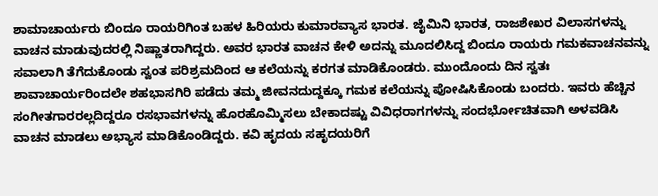ಶಾಮಾಚಾರ್ಯರು ಬಿಂದೂ ರಾಯರಿಗಿಂತ ಬಹಳ ಹಿರಿಯರು ಕುಮಾರವ್ಯಾಸ ಭಾರತ. ಜೈಮಿನಿ ಭಾರತ, ರಾಜಶೇಖರ ವಿಲಾಸಗಳನ್ನು ವಾಚನ ಮಾಡುವುದರಲ್ಲಿ ನಿಷ್ಣಾತರಾಗಿದ್ದರು. ಅವರ ಭಾರತ ವಾಚನ ಕೇಳಿ ಅದನ್ನು ಮೂದಲಿಸಿದ್ದ ಬಿಂದೂ ರಾಯರು ಗಮಕವಾಚನವನ್ನು ಸವಾಲಾಗಿ ತೆಗೆದುಕೊಂಡು ಸ್ವಂತ ಪರಿಶ್ರಮದಿಂದ ಆ ಕಲೆಯನ್ನು ಕರಗತ ಮಾಡಿಕೊಂಡರು. ಮುಂದೊಂದು ದಿನ ಸ್ವತಃ ಶಾವಾಚಾರ್ಯರಿಂದಲೇ ಶಹಭಾಸಗಿರಿ ಪಡೆದು ತಮ್ಮ ಜೀವನದುದ್ದಕ್ಕೂ ಗಮಕ ಕಲೆಯನ್ನು ಪೋಷಿಸಿಕೊಂಡು ಬಂದರು. ಇವರು ಹೆಚ್ಚಿನ ಸಂಗೀತಗಾರರಲ್ಲದಿದ್ದರೂ ರಸಭಾವಗಳನ್ನು ಹೊರಹೊಮ್ಮಿಸಲು ಬೇಕಾದಷ್ಟು ವಿವಿಧರಾಗಗಳನ್ನು ಸಂದರ್ಭೋಚಿತವಾಗಿ ಅಳವಡಿಸಿ ವಾಚನ ಮಾಡಲು ಅಭ್ಯಾಸ ಮಾಡಿಕೊಂಡಿದ್ದರು. ಕವಿ ಹೃದಯ ಸಹೃದಯರಿಗೆ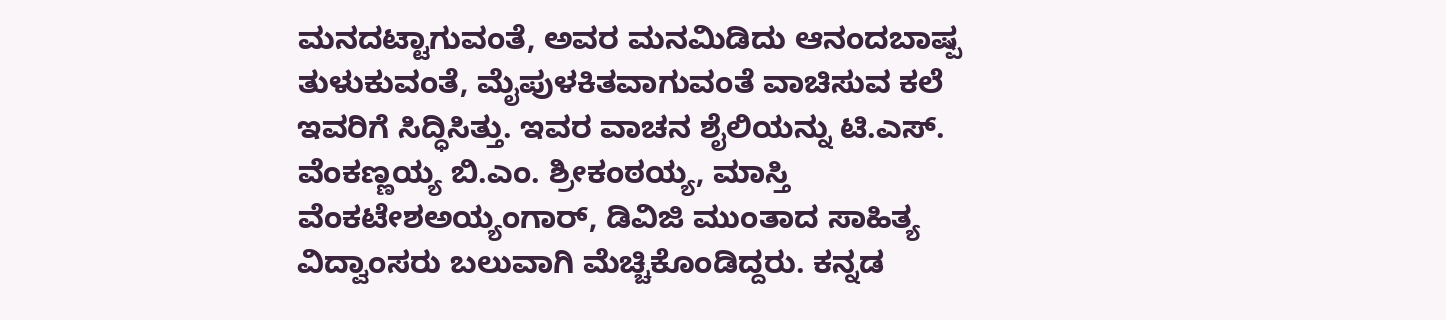ಮನದಟ್ಟಾಗುವಂತೆ, ಅವರ ಮನಮಿಡಿದು ಆನಂದಬಾಷ್ಪ ತುಳುಕುವಂತೆ, ಮೈಪುಳಕಿತವಾಗುವಂತೆ ವಾಚಿಸುವ ಕಲೆ ಇವರಿಗೆ ಸಿದ್ಧಿಸಿತ್ತು. ಇವರ ವಾಚನ ಶೈಲಿಯನ್ನು ಟಿ.ಎಸ್. ವೆಂಕಣ್ಣಯ್ಯ ಬಿ.ಎಂ. ಶ್ರೀಕಂಠಯ್ಯ, ಮಾಸ್ತಿ ವೆಂಕಟೇಶಅಯ್ಯಂಗಾರ್, ಡಿವಿಜಿ ಮುಂತಾದ ಸಾಹಿತ್ಯ ವಿದ್ವಾಂಸರು ಬಲುವಾಗಿ ಮೆಚ್ಚಿಕೊಂಡಿದ್ದರು. ಕನ್ನಡ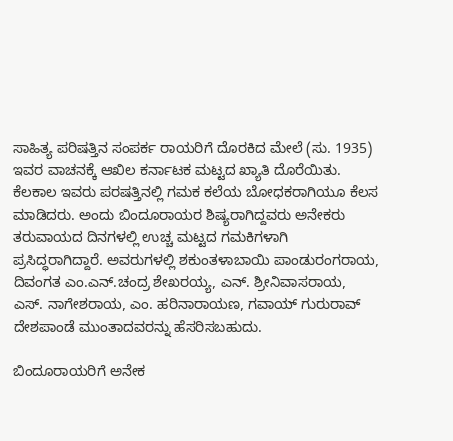ಸಾಹಿತ್ಯ ಪರಿಷತ್ತಿನ ಸಂಪರ್ಕ ರಾಯರಿಗೆ ದೊರಕಿದ ಮೇಲೆ (ಸು. 1935) ಇವರ ವಾಚನಕ್ಕೆ ಆಖಿಲ ಕರ್ನಾಟಕ ಮಟ್ಟದ ಖ್ಯಾತಿ ದೊರೆಯಿತು. ಕೆಲಕಾಲ ಇವರು ಪರಷತ್ತಿನಲ್ಲಿ ಗಮಕ ಕಲೆಯ ಬೋಧಕರಾಗಿಯೂ ಕೆಲಸ ಮಾಡಿದರು. ಅಂದು ಬಿಂದೂರಾಯರ ಶಿಷ್ಯರಾಗಿದ್ದವರು ಅನೇಕರು ತರುವಾಯದ ದಿನಗಳಲ್ಲಿ ಉಚ್ಚ ಮಟ್ಟದ ಗಮಕಿಗಳಾಗಿ ಪ್ರಸಿದ್ಧರಾಗಿದ್ದಾರೆ. ಅವರುಗಳಲ್ಲಿ ಶಕುಂತಳಾಬಾಯಿ ಪಾಂಡುರಂಗರಾಯ, ದಿವಂಗತ ಎಂ.ಎನ್.ಚಂದ್ರ ಶೇಖರಯ್ಯ, ಎನ್. ಶ್ರೀನಿವಾಸರಾಯ, ಎಸ್. ನಾಗೇಶರಾಯ, ಎಂ. ಹರಿನಾರಾಯಣ, ಗವಾಯ್ ಗುರುರಾವ್ ದೇಶಪಾಂಡೆ ಮುಂತಾದವರನ್ನು ಹೆಸರಿಸಬಹುದು.

ಬಿಂದೂರಾಯರಿಗೆ ಅನೇಕ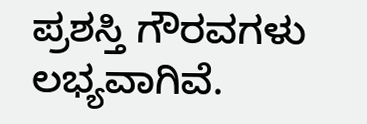ಪ್ರಶಸ್ತಿ ಗೌರವಗಳು ಲಭ್ಯವಾಗಿವೆ.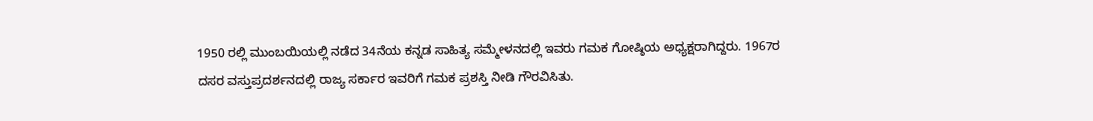1950 ರಲ್ಲಿ ಮುಂಬಯಿಯಲ್ಲಿ ನಡೆದ 34ನೆಯ ಕನ್ನಡ ಸಾಹಿತ್ಯ ಸಮ್ಮೇಳನದಲ್ಲಿ ಇವರು ಗಮಕ ಗೋಷ್ಠಿಯ ಅಧ್ಯಕ್ಷರಾಗಿದ್ದರು. 1967ರ ದಸರ ವಸ್ತುಪ್ರದರ್ಶನದಲ್ಲಿ ರಾಜ್ಯ ಸರ್ಕಾರ ಇವರಿಗೆ ಗಮಕ ಪ್ರಶಸ್ತಿ ನೀಡಿ ಗೌರವಿಸಿತು.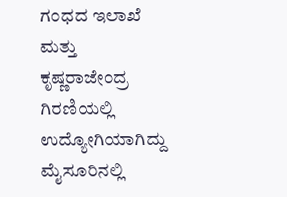ಗಂಧದ ಇಲಾಖೆ ಮತ್ತು ಕೃಷ್ಣರಾಜೇಂದ್ರ ಗಿರಣಿಯಲ್ಲಿ ಉದ್ಯೋಗಿಯಾಗಿದ್ದು ಮೈಸೂರಿನಲ್ಲಿ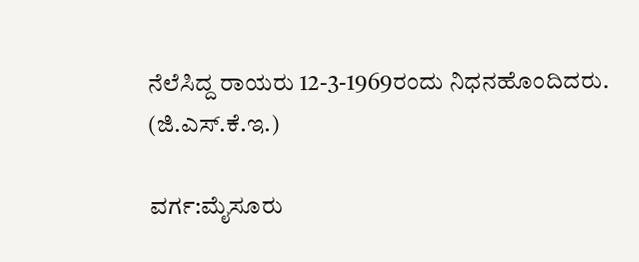ನೆಲೆಸಿದ್ದ ರಾಯರು 12-3-1969ರಂದು ನಿಧನಹೊಂದಿದರು.
(ಜಿ.ಎಸ್.ಕೆ.ಇ.)

ವರ್ಗ:ಮೈಸೂರು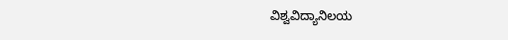ವಿಶ್ವವಿದ್ಯಾನಿಲಯ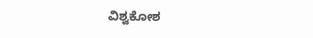ವಿಶ್ವಕೋಶ